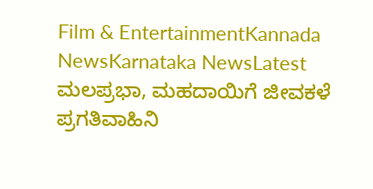Film & EntertainmentKannada NewsKarnataka NewsLatest
ಮಲಪ್ರಭಾ, ಮಹದಾಯಿಗೆ ಜೀವಕಳೆ
ಪ್ರಗತಿವಾಹಿನಿ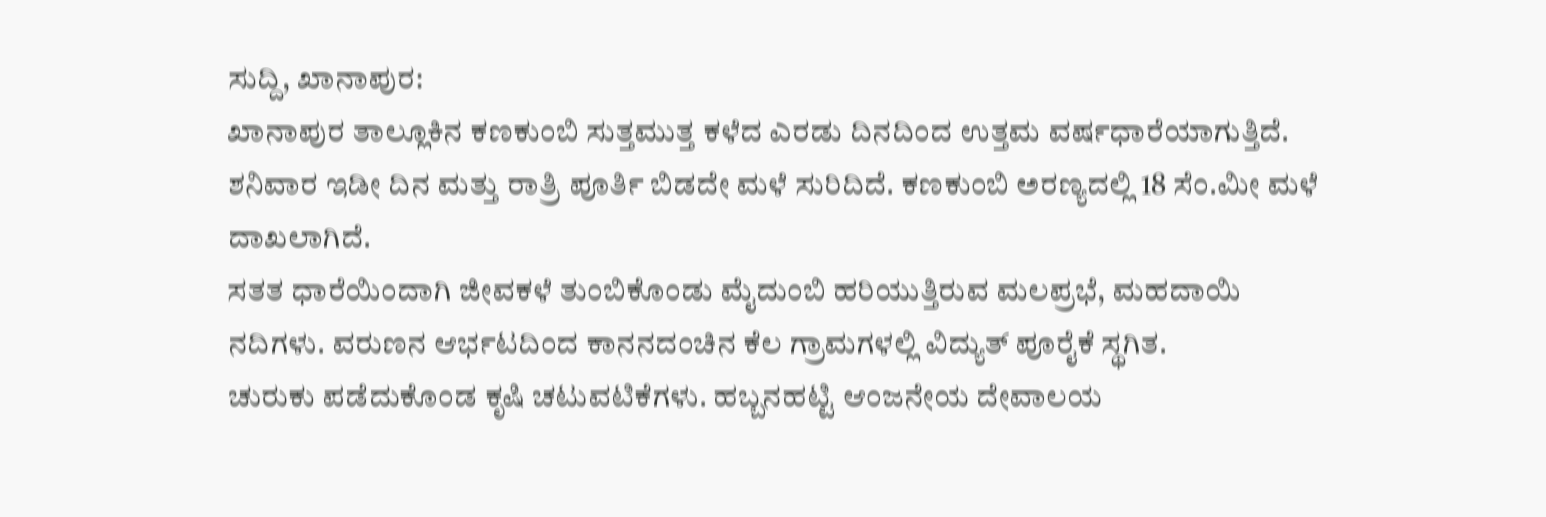ಸುದ್ದಿ, ಖಾನಾಪುರ:
ಖಾನಾಪುರ ತಾಲ್ಲೂಕಿನ ಕಣಕುಂಬಿ ಸುತ್ತಮುತ್ತ ಕಳೆದ ಎರಡು ದಿನದಿಂದ ಉತ್ತಮ ವರ್ಷಧಾರೆಯಾಗುತ್ತಿದೆ.
ಶನಿವಾರ ಇಡೀ ದಿನ ಮತ್ತು ರಾತ್ರಿ ಪೂರ್ತಿ ಬಿಡದೇ ಮಳೆ ಸುರಿದಿದೆ. ಕಣಕುಂಬಿ ಅರಣ್ಯದಲ್ಲಿ 18 ಸೆಂ.ಮೀ ಮಳೆ ದಾಖಲಾಗಿದೆ.
ಸತತ ಧಾರೆಯಿಂದಾಗಿ ಜೀವಕಳೆ ತುಂಬಿಕೊಂಡು ಮೈದುಂಬಿ ಹರಿಯುತ್ತಿರುವ ಮಲಪ್ರಭೆ, ಮಹದಾಯಿ ನದಿಗಳು. ವರುಣನ ಆರ್ಭಟದಿಂದ ಕಾನನದಂಚಿನ ಕೆಲ ಗ್ರಾಮಗಳಲ್ಲಿ ವಿದ್ಯುತ್ ಪೂರೈಕೆ ಸ್ಥಗಿತ.
ಚುರುಕು ಪಡೆದುಕೊಂಡ ಕೃಷಿ ಚಟುವಟಿಕೆಗಳು. ಹಬ್ಬನಹಟ್ಟಿ ಆಂಜನೇಯ ದೇವಾಲಯ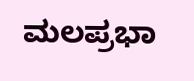ಮಲಪ್ರಭಾ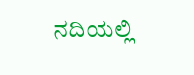ನದಿಯಲ್ಲಿ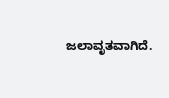ಜಲಾವೃತವಾಗಿದೆ.